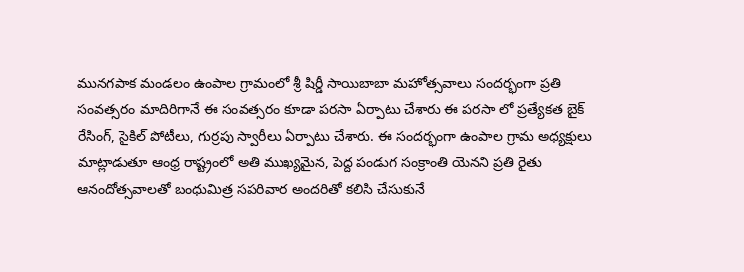మునగపాక మండలం ఉంపాల గ్రామంలో శ్రీ షిర్డీ సాయిబాబా మహోత్సవాలు సందర్భంగా ప్రతి సంవత్సరం మాదిరిగానే ఈ సంవత్సరం కూడా పరసా ఏర్పాటు చేశారు ఈ పరసా లో ప్రత్యేకత బైక్ రేసింగ్, సైకిల్ పోటీలు, గుర్రపు స్వారీలు ఏర్పాటు చేశారు. ఈ సందర్భంగా ఉంపాల గ్రామ అధ్యక్షులు మాట్లాడుతూ ఆంధ్ర రాష్ట్రంలో అతి ముఖ్యమైన, పెద్ద పండుగ సంక్రాంతి యెనని ప్రతి రైతు ఆనందోత్సవాలతో బంధుమిత్ర సపరివార అందరితో కలిసి చేసుకునే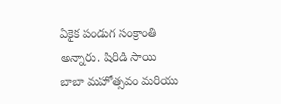ఏకైక పండుగ సంక్రాంతి అన్నారు. షిరిడి సాయి బాబా మహోత్సవం మరియు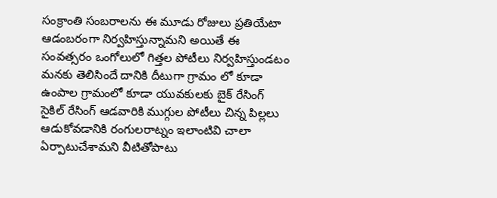సంక్రాంతి సంబరాలను ఈ మూడు రోజులు ప్రతియేటా ఆడంబరంగా నిర్వహిస్తున్నామని అయితే ఈ సంవత్సరం ఒంగోలులో గిత్తల పోటీలు నిర్వహిస్తుండటం మనకు తెలిసిందే దానికి దీటుగా గ్రామం లో కూడా ఉంపాల గ్రామంలో కూడా యువకులకు బైక్ రేసింగ్ సైకిల్ రేసింగ్ ఆడవారికి ముగ్గుల పోటీలు చిన్న పిల్లలు ఆడుకోవడానికి రంగులరాట్నం ఇలాంటివి చాలా ఏర్పాటుచేశామని వీటితోపాటు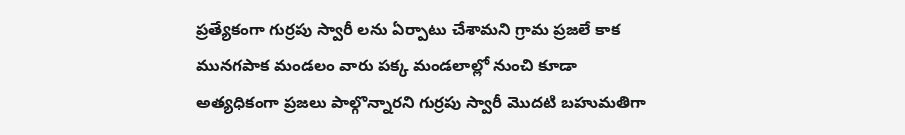ప్రత్యేకంగా గుర్రపు స్వారీ లను ఏర్పాటు చేశామని గ్రామ ప్రజలే కాక మునగపాక మండలం వారు పక్క మండలాల్లో నుంచి కూడా అత్యధికంగా ప్రజలు పాల్గొన్నారని గుర్రపు స్వారీ మొదటి బహుమతిగా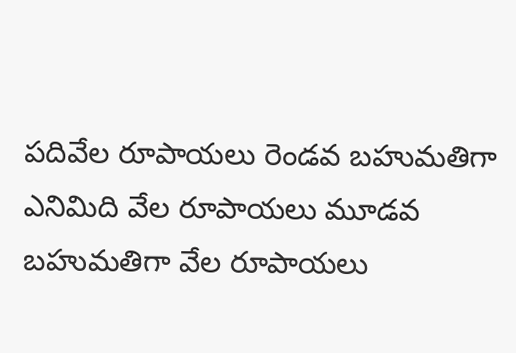పదివేల రూపాయలు రెండవ బహుమతిగా ఎనిమిది వేల రూపాయలు మూడవ బహుమతిగా వేల రూపాయలు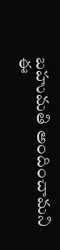బహుమతి అందించామని ఈ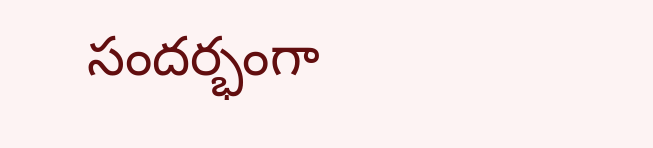సందర్భంగా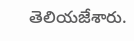తెలియజేశారు.